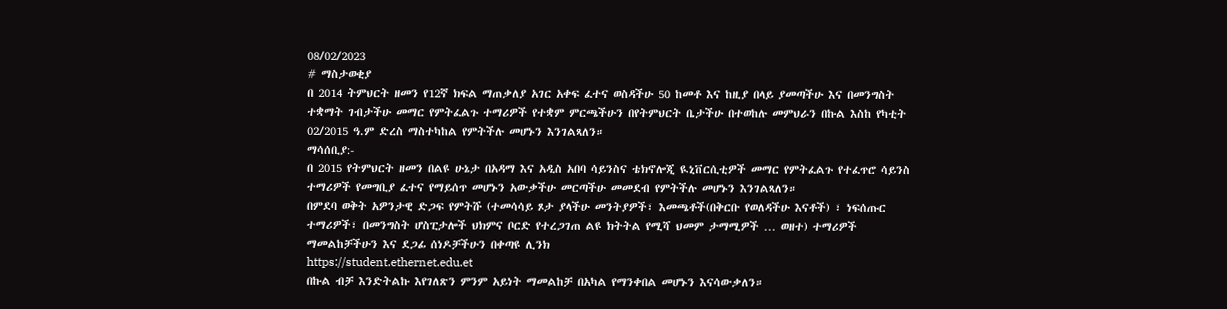08/02/2023
# ማስታወቂያ
በ 2014 ትምህርት ዘመን የ12ኛ ክፍል ማጠቃለያ አገር አቀፍ ፈተና ወስዳችሁ 50 ከመቶ እና ከዚያ በላይ ያመጣችሁ እና በመንግስት ተቋማት ገብታችሁ መማር የምትፈልጉ ተማሪዎች የተቋም ምርጫችሁን በየትምህርት ቤታችሁ በተወከሉ መምህራን በኩል እስከ የካቲት 02/2015 ዓ.ም ድረስ ማስተካከል የምትችሉ መሆኑን እንገልጻለን።
ማሳሰቢያ:-
በ 2015 የትምህርት ዘመን በልዩ ሁኔታ በአዳማ እና አዲስ አበባ ሳይንስና ቴክኖሎጂ ዪኒቨርሲቲዎች መማር የምትፈልጉ የተፈጥሮ ሳይንስ ተማሪዎች የመግቢያ ፈተና የማይሰጥ መሆኑን አውቃችሁ መርጣችሁ መመደብ የምትችሉ መሆኑን እንገልጻለን።
በምደባ ወቅት አዎንታዊ ድጋፍ የምትሹ (ተመሳሳይ ጾታ ያላችሁ መንትያዎች፣ እመጫቶች(በቅርቡ የወለዳችሁ እናቶች) ፣ ነፍሰጡር ተማሪዎች፣ በመንግስት ሆስፒታሎች ህክምና ቦርድ የተረጋገጠ ልዩ ክትትል የሚሻ ህመም ታማሚዎች … ወዘተ) ተማሪዎች ማመልከቻችሁን እና ደጋፊ ሰነዶቻችሁን በቀጣዩ ሊንክ
https://student.ethernet.edu.et
በኩል ብቻ እንድትልኩ እየገለጽን ምንም አይነት ማመልከቻ በአካል የማንቀበል መሆኑን እናሳውቃለን።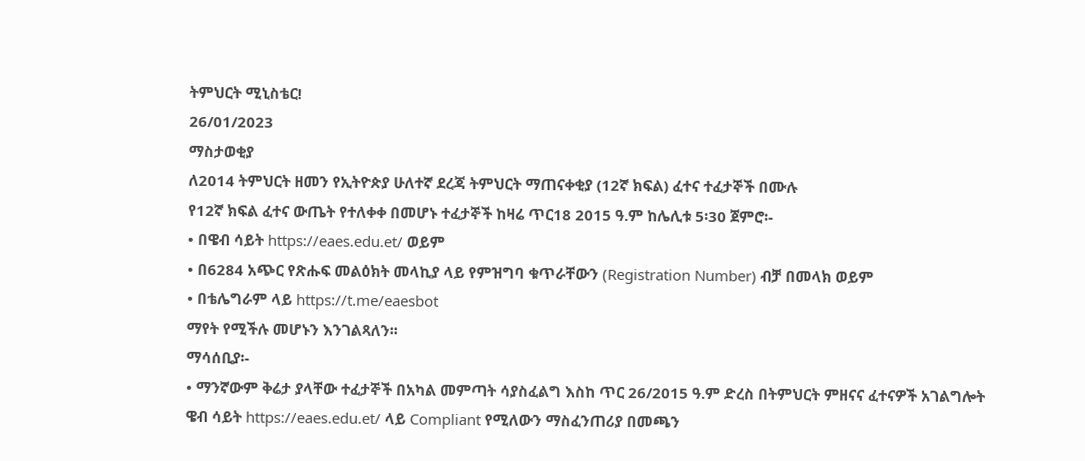ትምህርት ሚኒስቴር!
26/01/2023
ማስታወቂያ
ለ2014 ትምህርት ዘመን የኢትዮጵያ ሁለተኛ ደረጃ ትምህርት ማጠናቀቂያ (12ኛ ክፍል) ፈተና ተፈታኞች በሙሉ
የ12ኛ ክፍል ፈተና ውጤት የተለቀቀ በመሆኑ ተፈታኞች ከዛሬ ጥር18 2015 ዓ.ም ከሌሊቱ 5፡30 ጀምሮ፡-
• በዌብ ሳይት https://eaes.edu.et/ ወይም
• በ6284 አጭር የጽሑፍ መልዕክት መላኪያ ላይ የምዝግባ ቁጥራቸውን (Registration Number) ብቻ በመላክ ወይም
• በቴሌግራም ላይ https://t.me/eaesbot
ማየት የሚችሉ መሆኑን እንገልጻለን፡፡
ማሳሰቢያ፡-
• ማንኛውም ቅሬታ ያላቸው ተፈታኞች በአካል መምጣት ሳያስፈልግ እስከ ጥር 26/2015 ዓ.ም ድረስ በትምህርት ምዘናና ፈተናዎች አገልግሎት ዌብ ሳይት https://eaes.edu.et/ ላይ Compliant የሚለውን ማስፈንጠሪያ በመጫን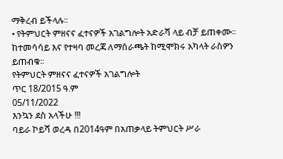ማቅረብ ይችላሉ፡፡
• የትምህርት ምዘናና ፈተናዎች አገልግሎት አድራሻ ላይ ብቻ ይጠቀሙ፡፡ ከተመሳሳይ እና የተዛባ መረጃ ለማሰራጫት ከሚሞክሩ አካላት ራስዎን ይጠብቁ፡፡
የትምህርት ምዘናና ፈተናዎች አገልግሎት
ጥር 18/2015 ዓ.ም
05/11/2022
እንኳን ደስ አላችሁ !!!
ባይራ ኮይሻ ወረዳ በ2014ዓም በአጠቃላይ ትምህርት ሥራ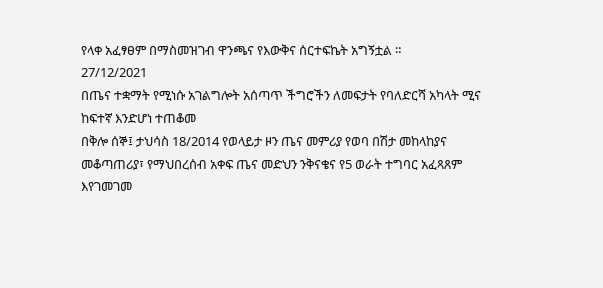የላቀ አፈፃፀም በማስመዝገብ ዋንጫና የእውቅና ሰርተፍኬት አግኝቷል ።
27/12/2021
በጤና ተቋማት የሚነሱ አገልግሎት አሰጣጥ ችግሮችን ለመፍታት የባለድርሻ አካላት ሚና ከፍተኛ እንድሆነ ተጠቆመ
በቅሎ ሰኞ፤ ታህሳስ 18/2014 የወላይታ ዞን ጤና መምሪያ የወባ በሽታ መከላከያና መቆጣጠሪያ፣ የማህበረሰብ አቀፍ ጤና መድህን ንቅናቄና የ5 ወራት ተግባር አፈጻጸም እየገመገመ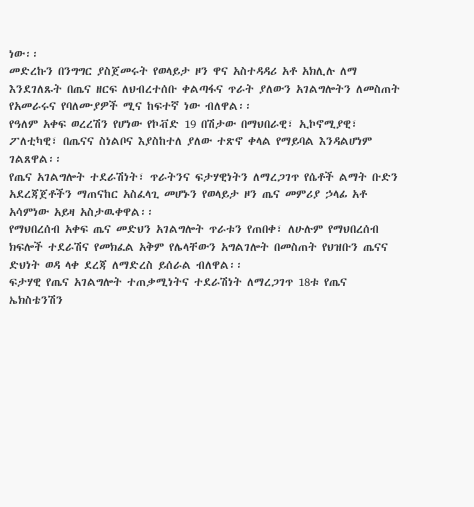ነው፡፡
መድረኩን በንግግር ያስጀመሩት የወላይታ ዞን ዋና አስተዳዳሪ አቶ አክሊሉ ለማ እንደገለጹት በጤና ዘርፍ ለህብረተሰቡ ቀልጣፋና ጥራት ያለውን አገልግሎትን ለመስጠት የአመራሩና የባለሙያዎች ሚና ከፍተኛ ነው ብለዋል፡፡
የዓለም አቀፍ ወረረሽን የሆነው የኮቭድ 19 በሽታው በማህበራዊ፣ ኢኮኖሚያዊ፣ ፖለቲካዊ፣ በጤናና ስነልቦና እያስከተለ ያለው ተጽኖ ቀላል የማይባል እንዳልሆነም ገልጸዋል፡፡
የጤና አገልግሎት ተደራሽነት፣ ጥራትንና ፍታሃዊነትን ለማረጋገጥ የሴቶች ልማት ቡድን አደረጃጀቶችን ማጠናከር አስፈላጊ መሆኑን የወላይታ ዞን ጤና መምሪያ ኃላፊ አቶ አሳምነው አይዛ አስታዉቀዋል፡፡
የማህበረሰብ አቀፍ ጤና መድህን አገልግሎት ጥራቱን የጠበቀ፣ ለሁሉም የማህበረሰብ ክፍሎች ተደራሽና የመክፈል አቅም የሌላቸውን አግልገሎት በመስጠት የህዝቡን ጤናና ድህነት ወዳ ላቀ ደረጃ ለማድረስ ይሰራል ብለዋል፡፡
ፍታሃዊ የጤና አገልግሎት ተጠቃሚነትና ተደራሽነት ለማረጋገጥ 18ቱ የጤና ኤክስቴንሽን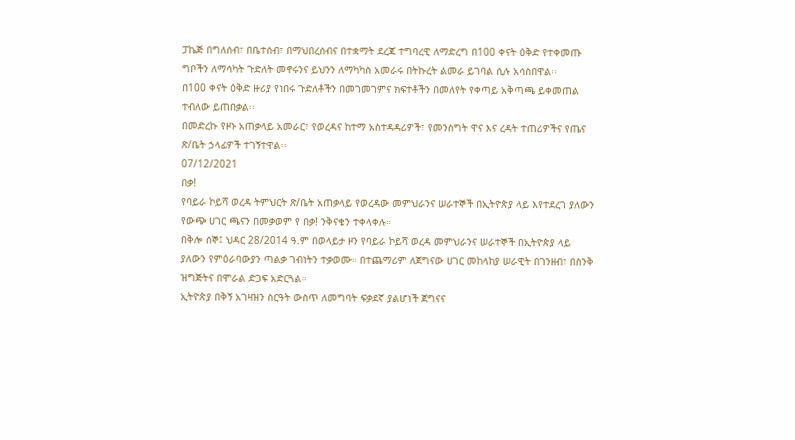ፓኬጅ በግለሰብ፣ በቤተሰብ፣ በማህበረሰብና በተቋማት ደረጃ ተግባረዊ ለማድረግ በ100 ቀናት ዕቅድ የተቀመጡ ግቦችን ለማሳካት ጉድለት መኖሩንና ይህንን ለማካካስ አመራሩ በትኩረት ልመራ ይገባል ሲሉ አሳስበዋል፡፡
በ100 ቀናት ዕቅድ ዙሪያ የነበሩ ጉድለቶችን በመገመገምና ክፍተቶችን በመለየት የቀጣይ አቅጣጫ ይቀመጠል ተብለው ይጠበቃል፡፡
በመድረኩ የዞኑ አጠቃላይ አመራር፣ የወረዳና ከተማ አስተዳዳሪዎች፣ የመንስግት ዋና እና ረዳት ተጠሪዎችና የጤና ጽ/ቤት ኃላፊዎች ተገኝተዋል፡፡
07/12/2021
በቃ!
የባይራ ኮይሻ ወረዳ ትምህርት ጽ/ቤት አጠቃላይ የወረዳው መምህራንና ሠራተኞች በኢትዮጵያ ላይ እየተደረገ ያለውን የውጭ ሀገር ጫናን በመቃወም የ በቃ! ንቅናቄን ተቀላቀሉ።
በቅሎ ሰኞ፤ ህዳር 28/2014 ዓ.ም በወላይታ ዞን የባይራ ኮይሻ ወረዳ መምህራንና ሠራተኞች በኢትዮጵያ ላይ ያለውን የምዕራባውያን ጣልቃ ገብነትን ተቃወሙ። በተጨማሪም ለጀግናው ሀገር መከላከያ ሠራዊት በገንዘብ፣ በስንቅ ዝግጅትና በሞራል ድጋፍ አድርጓል።
ኢትዮጵያ በቅኝ አገዛዝን ስርዓት ውስጥ ለመግባት ፍቃደኛ ያልሆነች ጀግናና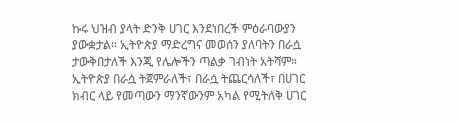ኩሩ ህዝብ ያላት ድንቅ ሀገር እንደነበረች ምዕራባውያን ያውቋታል። ኢትዮጵያ ማድረግና መወሰን ያለባትን በራሷ ታውቅበታለች እንጂ የሌሎችን ጣልቃ ገብነት አትሻም። ኢትዮጵያ በራሷ ትጀምራለች፣ በራሷ ትጨርሳለች፣ በሀገር ክብር ላይ የመጣውን ማንኛውንም አካል የሚትለቅ ሀገር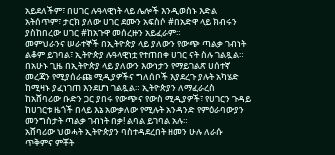አይደለችም፣ በሀገር ሉዓላዊነት ላይ ሌሎች እንዲወስኑ እድል አትሰጥም፣ ታርክ ያለው ሀገር ደሙን አፍስሶ #በአድዋ ላይ ክብሩን ያስከበረው ሀገር #ከአጉዋ መሰረዙን አይፈራም።
መምህራንና ሠራተኞች በኢትዮጵያ ላይ ያለውን የውጭ ጣልቃ ገብነት ልቆም ይገባል፣ ኢትዮጵያ ሉዓላዊነቷ የተጠበቀ ሀገር ናት ስሉ ገልጿል። በአሁኑ ጊዜ በኢትዮጵያ ላይ ያለውን እውነታን የማይገልጽ ሀሰተኛ መረጃን የሚያሰራጩ ሚዲያዎችና ግለሰቦች እያደረጉ ያሉት አካሄድ ከሚዛኑ ያፈነገጠ እንደሆነ ገልጿል። ኢትዮጵያን ለማፈራረስ ከአሸባሪው ቡድን ጋር ያበሩ የውጭና የውስ ሚዲያዎች፣ የሀገርን ጉዳይ ከሀገርቱ ዜጎች በላይ እኔ አውቃለው የሚሉት አንዳንድ የምዕራባውያን መንግስታት ጣልቃ ገብነት በቃ! ልባል ይገባል አሉ።
አሸባሪው ህወሓት ኢትዮጵያን ባስተዳደረበት ዘመን ሁሉ ለራሱ ጥቅምና ምቾት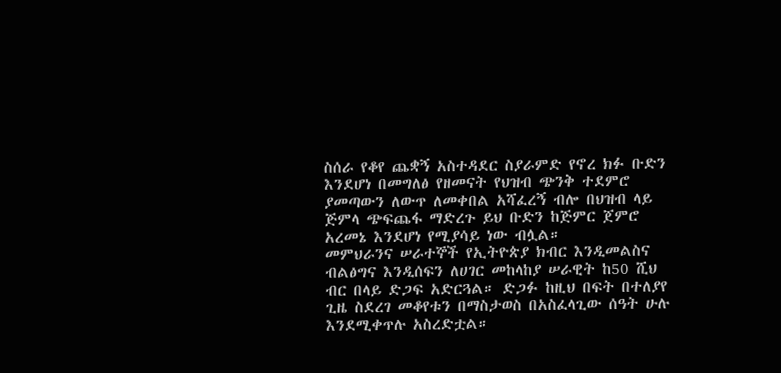ስሰራ የቆየ ጨቋኝ አስተዳደር ስያራምድ የኖረ ክፉ ቡድን እንደሆነ በመግለፅ የዘመናት የህዝብ ጭንቅ ተደምሮ ያመጣውን ለውጥ ለመቀበል አሻፈረኝ ብሎ በህዝብ ላይ ጅምላ ጭፍጨፋ ማድረጉ ይህ ቡድን ከጅምር ጀምሮ አረመኔ እንደሆነ የሚያሳይ ነው ብሏል።
መምህራንና ሠራተኞች የኢትዮጵያ ክብር እንዲመልስና ብልፅግና እንዲሰፍን ለሀገር መከላከያ ሠራዊት ከ50 ሺህ ብር በላይ ድጋፍ አድርጓል። ድጋፉ ከዚህ በፍት በተለያየ ጊዜ ስደረገ መቆየቱን በማስታወስ በአስፈላጊው ሰዓት ሁሉ እንደሚቀጥሉ አስረድቷል።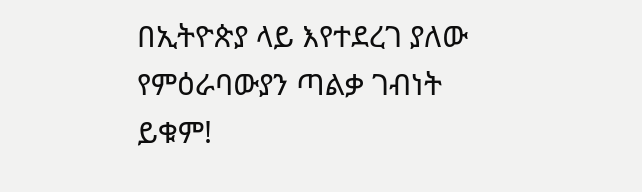በኢትዮጵያ ላይ እየተደረገ ያለው የምዕራባውያን ጣልቃ ገብነት ይቁም!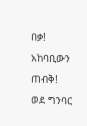በቃ!
አከባቢውን ጠብቅ!
ወደ ግንባር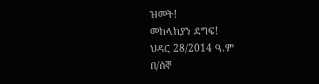ዝመት!
መከላከያን ደግፍ!
ህዳር 28/2014 ዓ.ም
በ/ሰኞ